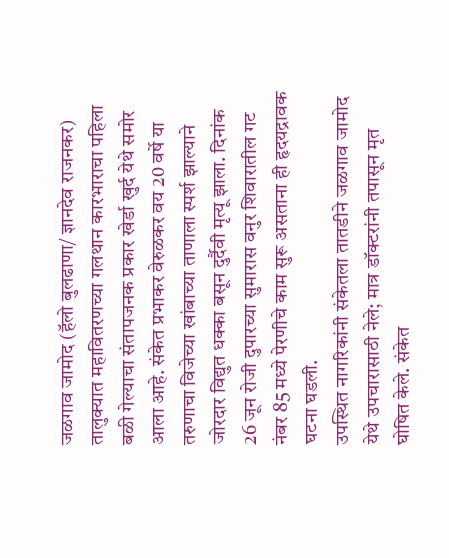जळगाव जामोद (हॅलो बुलढाणा/ ज्ञानदेव राजनकर) तालुक्यात महावितरणच्या गलथान कारभाराचा पहिला बळी गेल्याचा संतापजनक प्रकार खेर्डा खुर्द येथे समोर आला आहे. संकेत प्रभाकर वेरुळकर वय 20 वर्षे या तरुणाचा विजेच्या खांबाच्या ताणाला स्पर्श झाल्याने जोरदार विद्युत धक्का बसून दुर्दैवी मृत्यू झाला. दिनांक 26 जून रोजी दुपारच्या सुमारास वनुर शिवारातील गट नंबर 85 मध्ये पेरणीचे काम सुरू असताना ही हृदयद्रावक घटना घडली.
उपस्थित नागरिकांनी संकेतला तातडीने जळगाव जामोद येथे उपचारासाठी नेले; मात्र डॉक्टरांनी तपासून मृत घोषित केले. संकेत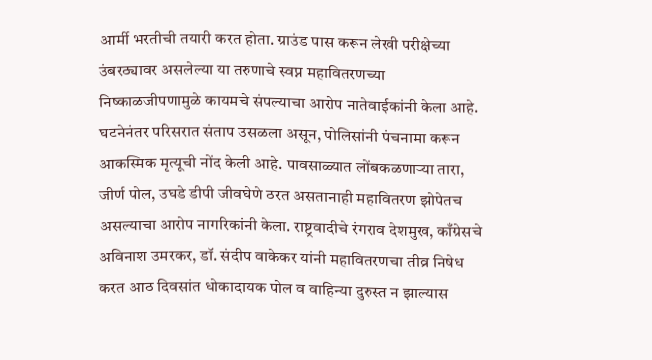आर्मी भरतीची तयारी करत होता. ग्राउंड पास करून लेखी परीक्षेच्या उंबरठ्यावर असलेल्या या तरुणाचे स्वप्न महावितरणच्या निष्काळजीपणामुळे कायमचे संपल्याचा आरोप नातेवाईकांनी केला आहे.
घटनेनंतर परिसरात संताप उसळला असून, पोलिसांनी पंचनामा करून आकस्मिक मृत्यूची नोंद केली आहे. पावसाळ्यात लोंबकळणाऱ्या तारा, जीर्ण पोल, उघडे डीपी जीवघेणे ठरत असतानाही महावितरण झोपेतच असल्याचा आरोप नागरिकांनी केला. राष्ट्रवादीचे रंगराव देशमुख, काँग्रेसचे अविनाश उमरकर, डॉ. संदीप वाकेकर यांनी महावितरणचा तीव्र निषेध करत आठ दिवसांत धोकादायक पोल व वाहिन्या दुरुस्त न झाल्यास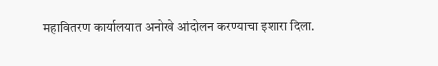महावितरण कार्यालयात अनोखे आंदोलन करण्याचा इशारा दिला.